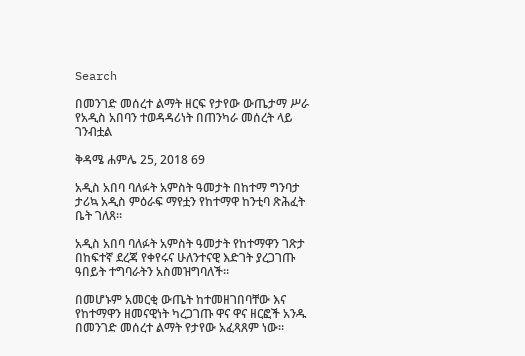Search

በመንገድ መሰረተ ልማት ዘርፍ የታየው ውጤታማ ሥራ የአዲስ አበባን ተወዳዳሪነት በጠንካራ መሰረት ላይ ገንብቷል

ቅዳሜ ሐምሌ 25, 2018 69

አዲስ አበባ ባለፉት አምስት ዓመታት በከተማ ግንባታ ታሪኳ አዲስ ምዕራፍ ማየቷን የከተማዋ ከንቲባ ጽሕፈት ቤት ገለጸ።

አዲስ አበባ ባለፉት አምስት ዓመታት የከተማዋን ገጽታ በከፍተኛ ደረጃ የቀየሩና ሁለንተናዊ እድገት ያረጋገጡ ዓበይት ተግባራትን አስመዝግባለች።

በመሆኑም አመርቂ ውጤት ከተመዘገበባቸው እና የከተማዋን ዘመናዊነት ካረጋገጡ ዋና ዋና ዘርፎች አንዱ በመንገድ መሰረተ ልማት የታየው አፈጻጸም ነው።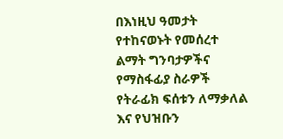በእነዚህ ዓመታት የተከናወኑት የመሰረተ ልማት ግንባታዎችና የማስፋፊያ ስራዎች የትራፊክ ፍሰቱን ለማቃለል እና የህዝቡን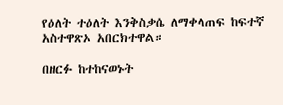የዕለት ተዕለት እንቅስቃሴ ለማቀላጠፍ ከፍተኛ አስተዋጽኦ አበርክተዋል።

በዘርፉ ከተከናወኑት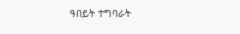ዓበይት ተግባራት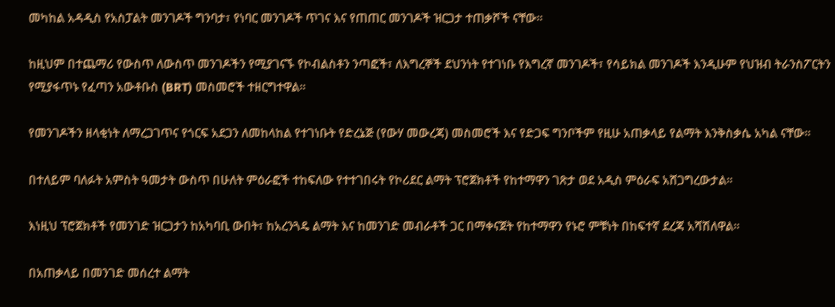መካከል አዳዲስ የአስፓልት መንገዶች ግንባታ፣ የነባር መንገዶች ጥገና እና የጠጠር መንገዶች ዝርጋታ ተጠቃሾች ናቸው።

ከዚህም በተጨማሪ የውስጥ ለውስጥ መንገዶችን የሚያገናኙ የኮብልስቶን ንጣፎች፣ ለእግረኞች ደህንነት የተገነቡ የእግረኛ መንገዶች፣ የሳይክል መንገዶች እንዲሁም የህዝብ ትራንስፖርትን የሚያፋጥኑ የፈጣን አውቶቡስ (BRT) መስመሮች ተዘርግተዋል።

የመንገዶችን ዘላቂነት ለማረጋገጥና የጎርፍ አደጋን ለመከላከል የተገነቡት የድረኔጅ (የውሃ መውረጃ) መስመሮች እና የድጋፍ ግንቦችም የዚሁ አጠቃላይ የልማት እንቅስቃሴ አካል ናቸው።

በተለይም ባለፉት አምስት ዓመታት ውስጥ በሁለት ምዕራፎች ተከፍለው የተተገበሩት የኮሪደር ልማት ፕሮጀክቶች የከተማዋን ገጽታ ወደ አዲስ ምዕራፍ አሸጋግረውታል።

እነዚህ ፕሮጀክቶች የመንገድ ዝርጋታን ከአካባቢ ውበት፣ ከአረንጓዴ ልማት እና ከመንገድ መብራቶች ጋር በማቀናጀት የከተማዋን የኑሮ ምቹነት በከፍተኛ ደረጃ አሻሽለዋል።

በአጠቃላይ በመንገድ መሰረተ ልማት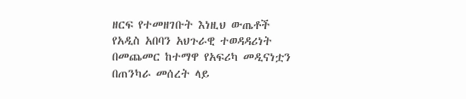ዘርፍ የተመዘገቡት እነዚህ ውጤቶች የአዲስ አበባን አህጉራዊ ተወዳዳሪነት በመጨመር ከተማዋ የአፍሪካ መዲናነቷን በጠንካራ መሰረት ላይ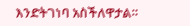እንድትገነባ አስችለዋታል።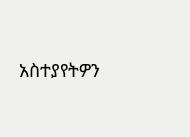አስተያየትዎን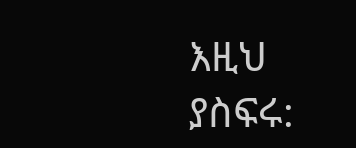እዚህ ያስፍሩ: